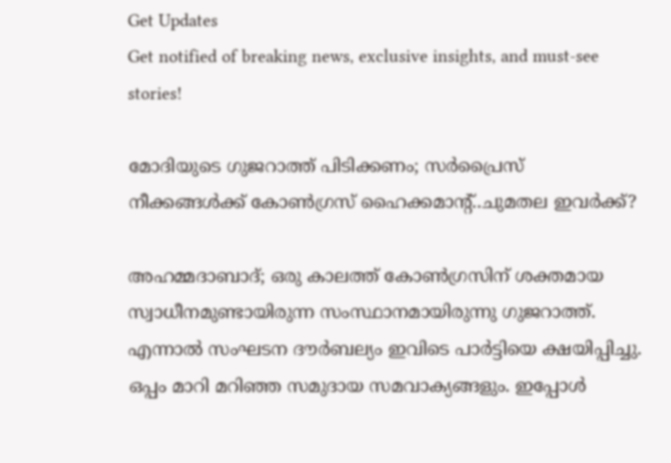Get Updates
Get notified of breaking news, exclusive insights, and must-see stories!

മോദിയുടെ ഗുജറാത്ത് പിടിക്കണം; സർപ്രൈസ് നീക്കങ്ങൾക്ക് കോൺഗ്രസ് ഹൈക്കമാന്റ്..ചുമതല ഇവർക്ക്?

അഹമ്മദാബാദ്; ഒരു കാലത്ത് കോൺഗ്രസിന് ശക്തമായ സ്വാധീനമുണ്ടായിരുന്ന സംസ്ഥാനമായിരുന്നു ഗുജറാത്ത്. എന്നാൽ സംഘടന ദൗർബല്യം ഇവിടെ പാർട്ടിയെ ക്ഷയിപ്പിച്ചു. ഒപ്പം മാറി മറിഞ്ഞ സമുദായ സമവാക്യങ്ങളും. ഇപ്പോൾ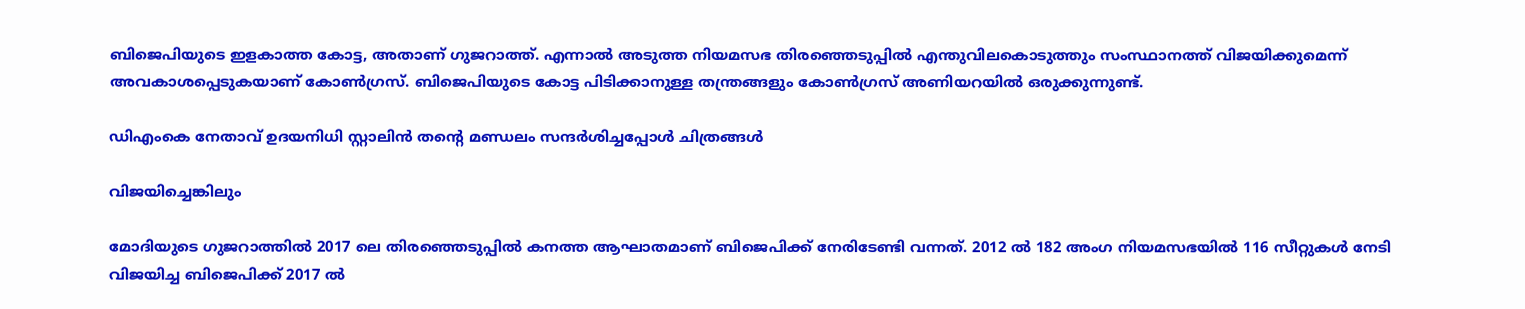ബിജെപിയുടെ ഇളകാത്ത കോട്ട, അതാണ് ഗുജറാത്ത്. എന്നാൽ അടുത്ത നിയമസഭ തിരഞ്ഞെടുപ്പിൽ എന്തുവിലകൊടുത്തും സംസ്ഥാനത്ത് വിജയിക്കുമെന്ന് അവകാശപ്പെടുകയാണ് കോൺഗ്രസ്. ബിജെപിയുടെ കോട്ട പിടിക്കാനുള്ള തന്ത്രങ്ങളും കോൺഗ്രസ് അണിയറയിൽ ഒരുക്കുന്നുണ്ട്.

ഡിഎംകെ നേതാവ് ഉദയനിധി സ്റ്റാലിൻ തന്റെ മണ്ഡലം സന്ദർശിച്ചപ്പോൾ ചിത്രങ്ങൾ

വിജയിച്ചെങ്കിലും

മോദിയുടെ ഗുജറാത്തിൽ 2017 ലെ തിരഞ്ഞെടുപ്പിൽ കനത്ത ആഘാതമാണ് ബിജെപിക്ക് നേരിടേണ്ടി വന്നത്. 2012 ൽ 182 അംഗ നിയമസഭയിൽ 116 സീറ്റുകൾ നേടി വിജയിച്ച ബിജെപിക്ക് 2017 ൽ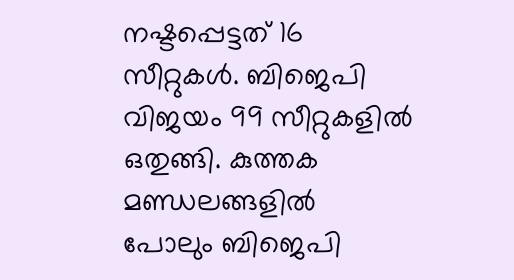നഷ്ടപ്പെട്ടത് 16 സീറ്റുകൾ. ബിജെപി വിജയം 99 സീറ്റുകളിൽ ഒതുങ്ങി. കുത്തക മണ്ഡലങ്ങളിൽ പോലും ബിജെപി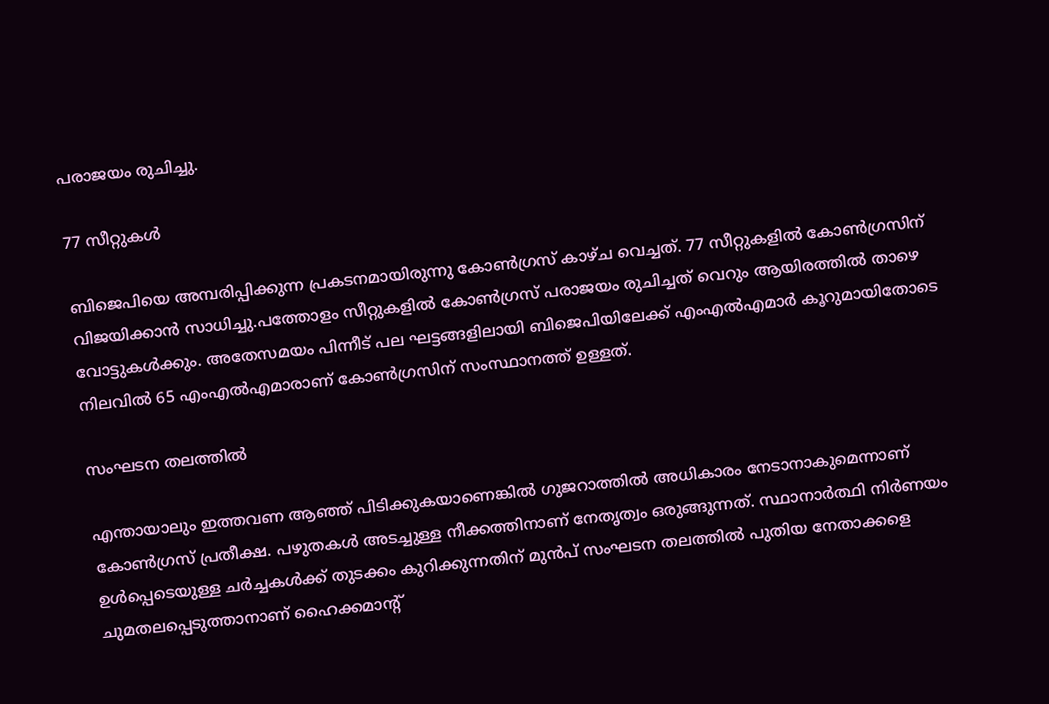പരാജയം രുചിച്ചു.

77 സീറ്റുകൾ

ബിജെപിയെ അമ്പരിപ്പിക്കുന്ന പ്രകടനമായിരുന്നു കോൺഗ്രസ് കാഴ്ച വെച്ചത്. 77 സീറ്റുകളിൽ കോൺഗ്രസിന് വിജയിക്കാൻ സാധിച്ചു.പത്തോളം സീറ്റുകളിൽ കോൺഗ്രസ് പരാജയം രുചിച്ചത് വെറും ആയിരത്തിൽ താഴെ വോട്ടുകൾക്കും. അതേസമയം പിന്നീട് പല ഘട്ടങ്ങളിലായി ബിജെപിയിലേക്ക് എംഎൽഎമാർ കൂറുമായിതോടെ നിലവിൽ 65 എംഎൽഎമാരാണ് കോൺഗ്രസിന് സംസ്ഥാനത്ത് ഉള്ളത്.

സംഘടന തലത്തിൽ

എന്തായാലും ഇത്തവണ ആഞ്ഞ് പിടിക്കുകയാണെങ്കിൽ ഗുജറാത്തിൽ അധികാരം നേടാനാകുമെന്നാണ് കോൺഗ്രസ് പ്രതീക്ഷ. പഴുതകൾ അടച്ചുള്ള നീക്കത്തിനാണ് നേതൃത്വം ഒരുങ്ങുന്നത്. സ്ഥാനാർത്ഥി നിർണയം ഉൾപ്പെടെയുള്ള ചർച്ചകൾക്ക് തുടക്കം കുറിക്കുന്നതിന് മുൻപ് സംഘടന തലത്തിൽ പുതിയ നേതാക്കളെ ചുമതലപ്പെടുത്താനാണ് ഹൈക്കമാന്റ്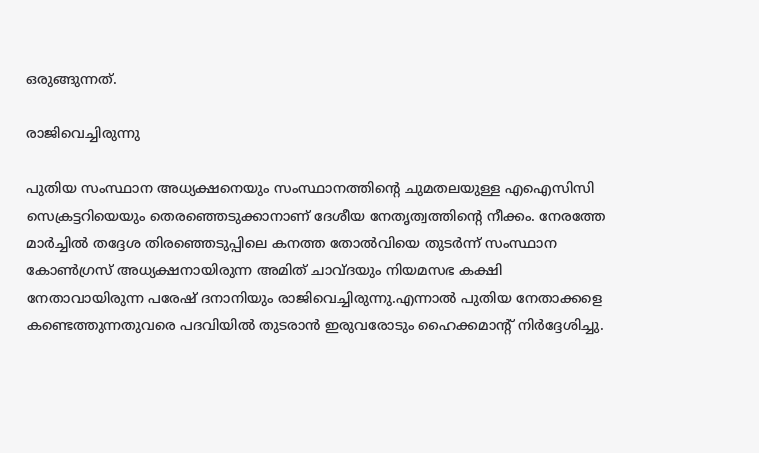ഒരുങ്ങുന്നത്.

രാജിവെച്ചിരുന്നു

പുതിയ സംസ്ഥാന അധ്യക്ഷനെയും സംസ്ഥാനത്തിന്റെ ചുമതലയുള്ള എഐസിസി സെക്രട്ടറിയെയും തെരഞ്ഞെടുക്കാനാണ് ദേശീയ നേതൃത്വത്തിന്റെ നീക്കം. നേരത്തേ മാർച്ചിൽ തദ്ദേശ തിരഞ്ഞെടുപ്പിലെ കനത്ത തോൽവിയെ തുടർന്ന് സംസ്ഥാന കോൺഗ്രസ് അധ്യക്ഷനായിരുന്ന അമിത് ചാവ്ദയും നിയമസഭ കക്ഷി നേതാവായിരുന്ന പരേഷ് ദനാനിയും രാജിവെച്ചിരുന്നു.എന്നാൽ പുതിയ നേതാക്കളെ കണ്ടെത്തുന്നതുവരെ പദവിയിൽ തുടരാൻ ഇരുവരോടും ഹൈക്കമാന്റ് നിർദ്ദേശിച്ചു.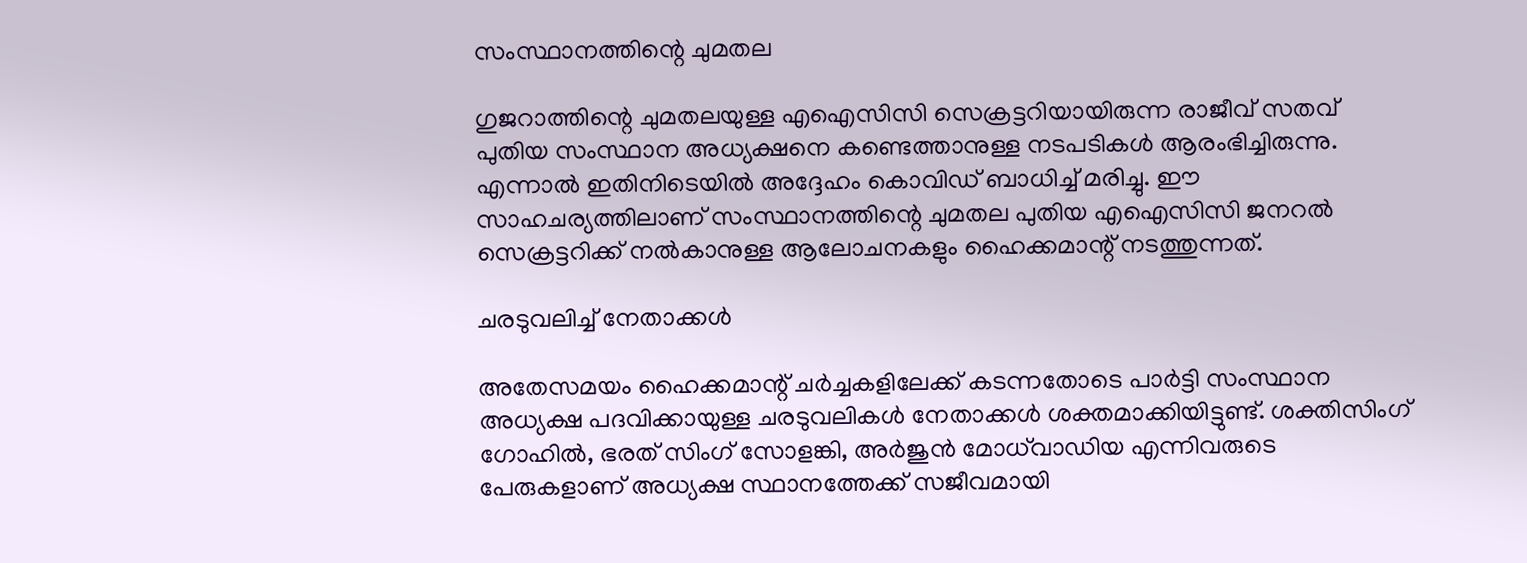സംസ്ഥാനത്തിന്റെ ചുമതല

ഗുജറാത്തിന്റെ ചുമതലയുള്ള എഐസിസി സെക്രട്ടറിയായിരുന്ന രാജീവ് സതവ് പുതിയ സംസ്ഥാന അധ്യക്ഷനെ കണ്ടെത്താനുള്ള നടപടികൾ ആരംഭിച്ചിരുന്നു. എന്നാൽ ഇതിനിടെയിൽ അദ്ദേഹം കൊവിഡ് ബാധിച്ച് മരിച്ചു. ഈ സാഹചര്യത്തിലാണ് സംസ്ഥാനത്തിന്റെ ചുമതല പുതിയ എഐസിസി ജനറൽ സെക്രട്ടറിക്ക് നൽകാനുള്ള ആലോചനകളും ഹൈക്കമാന്റ് നടത്തുന്നത്.

ചരടുവലിച്ച് നേതാക്കൾ

അതേസമയം ഹൈക്കമാന്റ് ചർച്ചകളിലേക്ക് കടന്നതോടെ പാർട്ടി സംസ്ഥാന അധ്യക്ഷ പദവിക്കായുള്ള ചരടുവലികൾ നേതാക്കൾ ശക്തമാക്കിയിട്ടുണ്ട്. ശക്തിസിംഗ് ഗോഹില്‍, ഭരത് സിംഗ് സോളങ്കി, അര്‍ജുന്‍ മോധ്‌വാഡിയ എന്നിവരുടെ പേരുകളാണ് അധ്യക്ഷ സ്ഥാനത്തേക്ക് സജീവമായി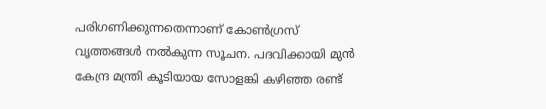പരിഗണിക്കുന്നതെന്നാണ് കോൺഗ്രസ് വൃത്തങ്ങൾ നൽകുന്ന സൂചന. പദവിക്കായി മുൻ കേന്ദ്ര മന്ത്രി കൂടിയായ സോളങ്കി കഴിഞ്ഞ രണ്ട്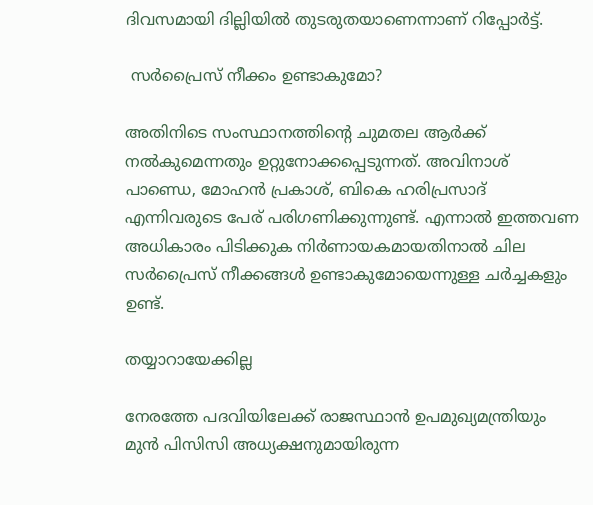ദിവസമായി ദില്ലിയിൽ തുടരുതയാണെന്നാണ് റിപ്പോർട്ട്.

 സർപ്രൈസ് നീക്കം ഉണ്ടാകുമോ?

അതിനിടെ സംസ്ഥാനത്തിന്റെ ചുമതല ആർക്ക് നൽകുമെന്നതും ഉറ്റുനോക്കപ്പെടുന്നത്. അവിനാശ് പാണ്ഡെ, മോഹന്‍ പ്രകാശ്, ബികെ ഹരിപ്രസാദ് എന്നിവരുടെ പേര് പരിഗണിക്കുന്നുണ്ട്. എന്നാൽ ഇത്തവണ അധികാരം പിടിക്കുക നിർണായകമായതിനാൽ ചില സർപ്രൈസ് നീക്കങ്ങൾ ഉണ്ടാകുമോയെന്നുള്ള ചർച്ചകളും ഉണ്ട്.

തയ്യാറായേക്കില്ല

നേരത്തേ പദവിയിലേക്ക് രാജസ്ഥാൻ ഉപമുഖ്യമന്ത്രിയും മുൻ പിസിസി അധ്യക്ഷനുമായിരുന്ന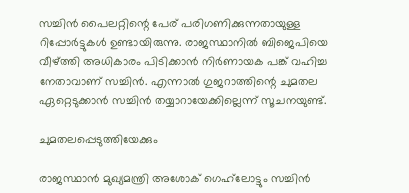സച്ചിൻ പൈലറ്റിന്റെ പേര് പരിഗണിക്കുന്നതായുള്ള റിപ്പോർട്ടുകൾ ഉണ്ടായിരുന്നു. രാജസ്ഥാനിൽ ബിജെപിയെ വീഴ്ത്തി അധികാരം പിടിക്കാൻ നിർണായക പങ്ക് വഹിച്ച നേതാവാണ് സച്ചിൻ. എന്നാൽ ഗുജറാത്തിന്റെ ചുമതല ഏറ്റെടുക്കാൻ സച്ചിൻ തയ്യാറായേക്കില്ലെന്ന് സൂചനയുണ്ട്.

ചുമതലപ്പെടുത്തിയേക്കും

രാജസ്ഥാന്‍ മുഖ്യമന്ത്രി അശോക് ഗെഹ്‌ലോട്ടും സച്ചിന്‍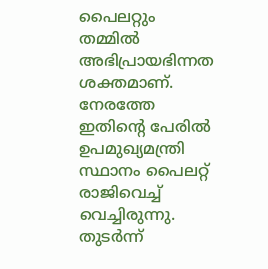പൈലറ്റും തമ്മില്‍ അഭിപ്രായഭിന്നത ശക്തമാണ്. നേരത്തേ ഇതിന്റെ പേരിൽ ഉപമുഖ്യമന്ത്രി സ്ഥാനം പൈലറ്റ് രാജിവെച്ച് വെച്ചിരുന്നു. തുടർന്ന്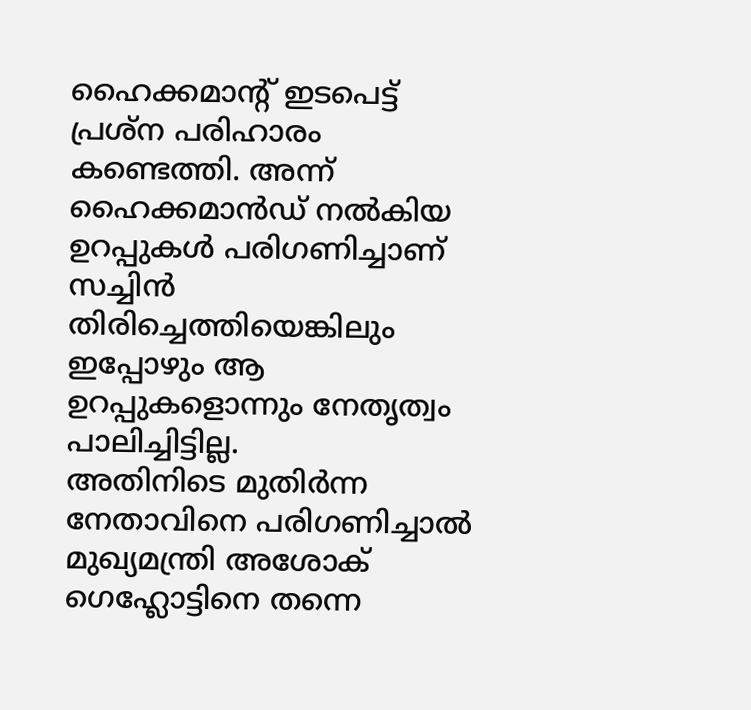ഹൈക്കമാന്റ് ഇടപെട്ട് പ്രശ്ന പരിഹാരം കണ്ടെത്തി. അന്ന് ഹൈക്കമാന്‍ഡ് നല്‍കിയ ഉറപ്പുകള്‍ പരിഗണിച്ചാണ് സച്ചിൻ തിരിച്ചെത്തിയെങ്കിലും ഇപ്പോഴും ആ ഉറപ്പുകളൊന്നും നേതൃത്വം പാലിച്ചിട്ടില്ല.
അതിനിടെ മുതിർന്ന നേതാവിനെ പരിഗണിച്ചാൽ മുഖ്യമന്ത്രി അശോക് ഗെഹ്ലോട്ടിനെ തന്നെ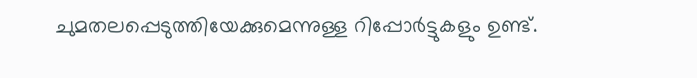ചുമതലപ്പെടുത്തിയേക്കുമെന്നുള്ള റിപ്പോർട്ടുകളും ഉണ്ട്.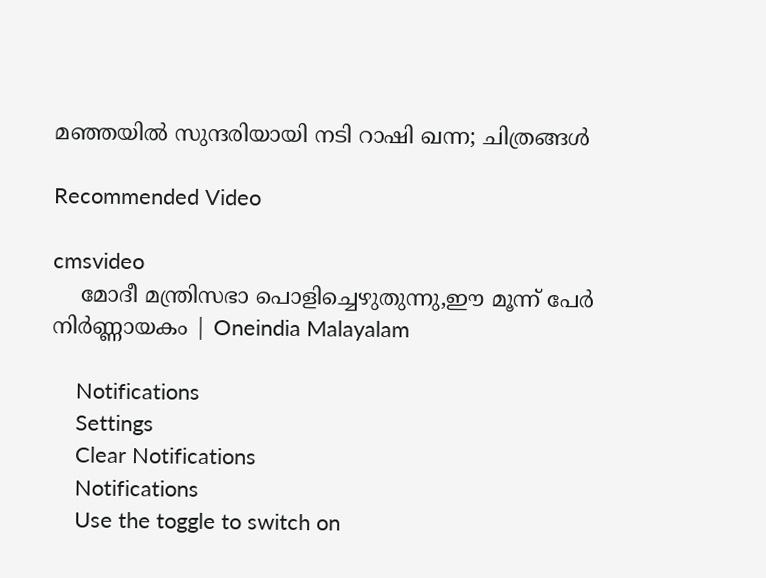മഞ്ഞയിൽ സുന്ദരിയായി നടി റാഷി ഖന്ന; ചിത്രങ്ങൾ

Recommended Video

cmsvideo
    മോദീ മന്ത്രിസഭാ പൊളിച്ചെഴുതുന്നു,ഈ മൂന്ന് പേര്‍ നിര്‍ണ്ണായകം | Oneindia Malayalam

    Notifications
    Settings
    Clear Notifications
    Notifications
    Use the toggle to switch on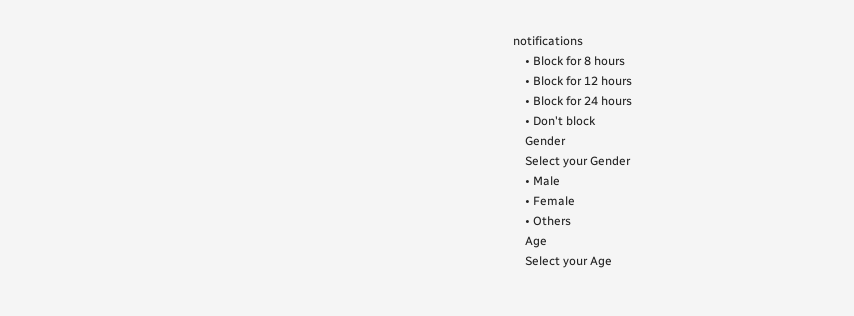notifications
    • Block for 8 hours
    • Block for 12 hours
    • Block for 24 hours
    • Don't block
    Gender
    Select your Gender
    • Male
    • Female
    • Others
    Age
    Select your Age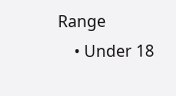Range
    • Under 18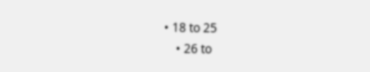• 18 to 25
    • 26 to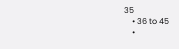35
    • 36 to 45
    •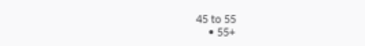45 to 55
    • 55+